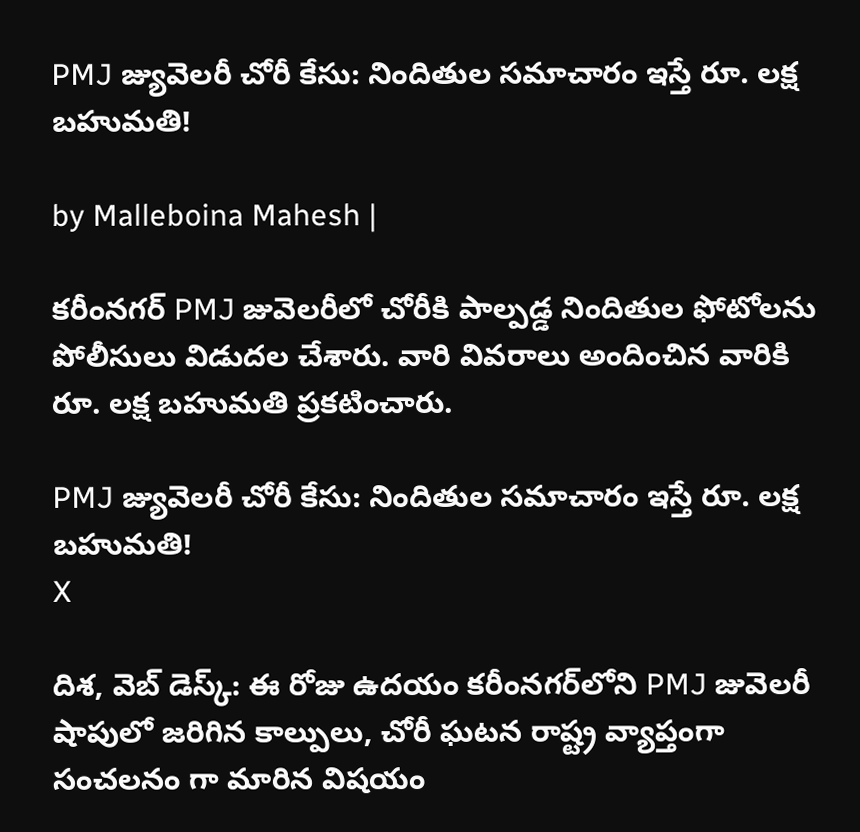PMJ జ్యువెలరీ చోరీ కేసు: నిందితుల సమాచారం ఇస్తే రూ. లక్ష బహుమతి!

by Malleboina Mahesh |

కరీంనగర్ PMJ జువెలరీలో చోరీకి పాల్పడ్డ నిందితుల ఫోటోలను పోలీసులు విడుదల చేశారు. వారి వివరాలు అందించిన వారికి రూ. లక్ష బహుమతి ప్రకటించారు.

PMJ జ్యువెలరీ చోరీ కేసు: నిందితుల సమాచారం ఇస్తే రూ. లక్ష బహుమతి!
X

దిశ, వెబ్ డెస్క్: ఈ రోజు ఉదయం కరీంనగర్‌లోని PMJ జువెలరీ షాపులో జరిగిన కాల్పులు, చోరీ ఘటన రాష్ట్ర వ్యాప్తంగా సంచలనం గా మారిన విషయం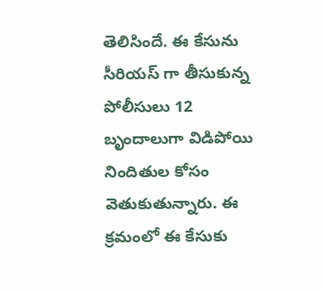తెలిసిందే. ఈ కేసును సీరియస్ గా తీసుకున్న పోలీసులు 12 బృందాలుగా విడిపోయి నిందితుల కోసం వెతుకుతున్నారు. ఈ క్రమంలో ఈ కేసుకు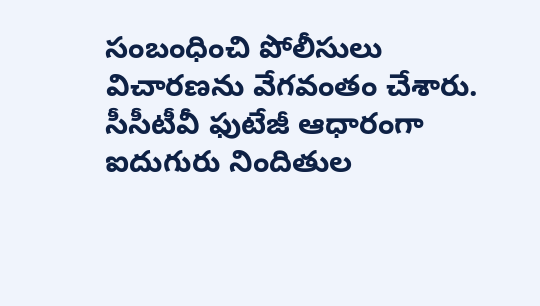సంబంధించి పోలీసులు విచారణను వేగవంతం చేశారు. సీసీటీవీ ఫుటేజీ ఆధారంగా ఐదుగురు నిందితుల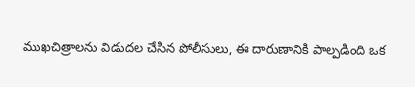ముఖచిత్రాలను విడుదల చేసిన పోలీసులు, ఈ దారుణానికి పాల్పడింది ఒక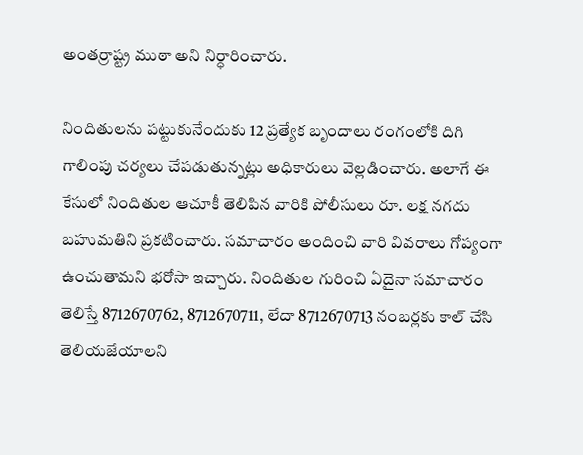అంతర్రాష్ట్ర ముఠా అని నిర్ధారించారు.

నిందితులను పట్టుకునేందుకు 12 ప్రత్యేక బృందాలు రంగంలోకి దిగి గాలింపు చర్యలు చేపడుతున్నట్లు అధికారులు వెల్లడించారు. అలాగే ఈ కేసులో నిందితుల ఆచూకీ తెలిపిన వారికి పోలీసులు రూ. లక్ష నగదు బహుమతిని ప్రకటించారు. సమాచారం అందించి వారి వివరాలు గోప్యంగా ఉంచుతామని భరోసా ఇచ్చారు. నిందితుల గురించి ఏదైనా సమాచారం తెలిస్తే 8712670762, 8712670711, లేదా 8712670713 నంబర్లకు కాల్ చేసి తెలియజేయాలని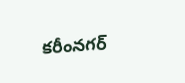కరీంనగర్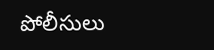పోలీసులు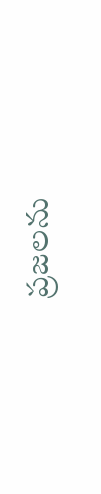ప్రజలను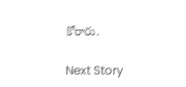కోరారు.

Next Story